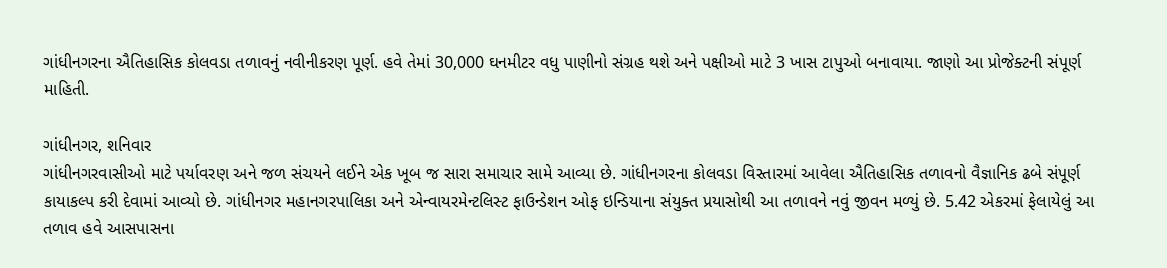ગાંધીનગરના ઐતિહાસિક કોલવડા તળાવનું નવીનીકરણ પૂર્ણ. હવે તેમાં 30,000 ઘનમીટર વધુ પાણીનો સંગ્રહ થશે અને પક્ષીઓ માટે 3 ખાસ ટાપુઓ બનાવાયા. જાણો આ પ્રોજેક્ટની સંપૂર્ણ માહિતી.

ગાંધીનગર, શનિવાર
ગાંધીનગરવાસીઓ માટે પર્યાવરણ અને જળ સંચયને લઈને એક ખૂબ જ સારા સમાચાર સામે આવ્યા છે. ગાંધીનગરના કોલવડા વિસ્તારમાં આવેલા ઐતિહાસિક તળાવનો વૈજ્ઞાનિક ઢબે સંપૂર્ણ કાયાકલ્પ કરી દેવામાં આવ્યો છે. ગાંધીનગર મહાનગરપાલિકા અને એન્વાયરમેન્ટલિસ્ટ ફાઉન્ડેશન ઓફ ઇન્ડિયાના સંયુક્ત પ્રયાસોથી આ તળાવને નવું જીવન મળ્યું છે. 5.42 એકરમાં ફેલાયેલું આ તળાવ હવે આસપાસના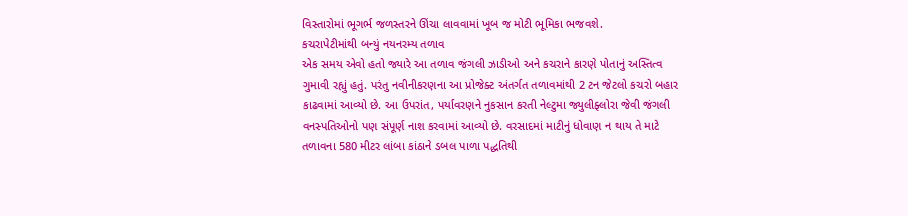વિસ્તારોમાં ભૂગર્ભ જળસ્તરને ઊંચા લાવવામાં ખૂબ જ મોટી ભૂમિકા ભજવશે.
કચરાપેટીમાંથી બન્યું નયનરમ્ય તળાવ
એક સમય એવો હતો જ્યારે આ તળાવ જંગલી ઝાડીઓ અને કચરાને કારણે પોતાનું અસ્તિત્વ ગુમાવી રહ્યું હતું. પરંતુ નવીનીકરણના આ પ્રોજેક્ટ અંતર્ગત તળાવમાંથી 2 ટન જેટલો કચરો બહાર કાઢવામાં આવ્યો છે. આ ઉપરાંત, પર્યાવરણને નુકસાન કરતી નેલ્ટુમા જ્યુલીફ્લોરા જેવી જંગલી વનસ્પતિઓનો પણ સંપૂર્ણ નાશ કરવામાં આવ્યો છે. વરસાદમાં માટીનું ધોવાણ ન થાય તે માટે તળાવના 580 મીટર લાંબા કાંઠાને ડબલ પાળા પદ્ધતિથી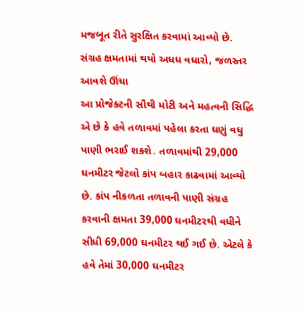મજબૂત રીતે સુરક્ષિત કરવામાં આવ્યો છે.
સંગ્રહ ક્ષમતામાં થયો અધધ વધારો, જળસ્તર આવશે ઊંચા
આ પ્રોજેક્ટની સૌથી મોટી અને મહત્વની સિદ્ધિ એ છે કે હવે તળાવમાં પહેલા કરતા ઘણું વધુ પાણી ભરાઈ શકશે. તળાવમાંથી 29,000 ઘનમીટર જેટલો કાંપ બહાર કાઢવામાં આવ્યો છે. કાંપ નીકળતા તળાવની પાણી સંગ્રહ કરવાની ક્ષમતા 39,000 ઘનમીટરથી વધીને સીધી 69,000 ઘનમીટર થઈ ગઈ છે. એટલે કે હવે તેમાં 30,000 ઘનમીટર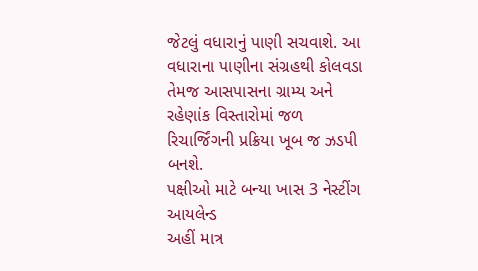જેટલું વધારાનું પાણી સચવાશે. આ વધારાના પાણીના સંગ્રહથી કોલવડા તેમજ આસપાસના ગ્રામ્ય અને રહેણાંક વિસ્તારોમાં જળ રિચાર્જિંગની પ્રક્રિયા ખૂબ જ ઝડપી બનશે.
પક્ષીઓ માટે બન્યા ખાસ 3 નેસ્ટીંગ આયલેન્ડ
અહીં માત્ર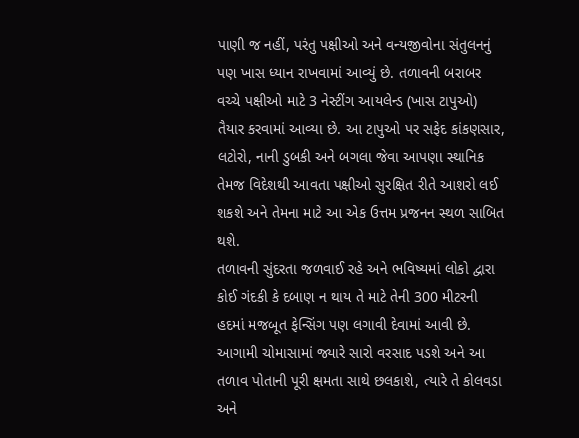પાણી જ નહીં, પરંતુ પક્ષીઓ અને વન્યજીવોના સંતુલનનું પણ ખાસ ધ્યાન રાખવામાં આવ્યું છે. તળાવની બરાબર વચ્ચે પક્ષીઓ માટે 3 નેસ્ટીંગ આયલેન્ડ (ખાસ ટાપુઓ) તૈયાર કરવામાં આવ્યા છે. આ ટાપુઓ પર સફેદ કાંકણસાર, લટોરો, નાની ડુબકી અને બગલા જેવા આપણા સ્થાનિક તેમજ વિદેશથી આવતા પક્ષીઓ સુરક્ષિત રીતે આશરો લઈ શકશે અને તેમના માટે આ એક ઉત્તમ પ્રજનન સ્થળ સાબિત થશે.
તળાવની સુંદરતા જળવાઈ રહે અને ભવિષ્યમાં લોકો દ્વારા કોઈ ગંદકી કે દબાણ ન થાય તે માટે તેની 300 મીટરની હદમાં મજબૂત ફેન્સિંગ પણ લગાવી દેવામાં આવી છે. આગામી ચોમાસામાં જ્યારે સારો વરસાદ પડશે અને આ તળાવ પોતાની પૂરી ક્ષમતા સાથે છલકાશે, ત્યારે તે કોલવડા અને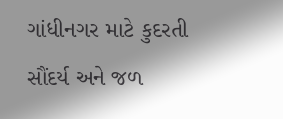ગાંધીનગર માટે કુદરતી સૌંદર્ય અને જળ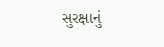સુરક્ષાનું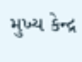મુખ્ય કેન્દ્ર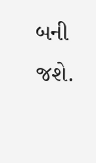બની જશે.